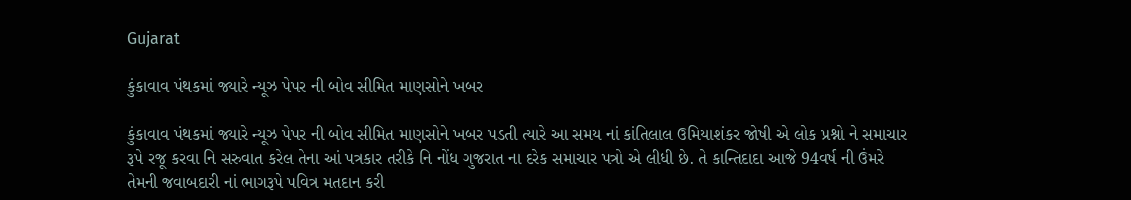Gujarat

કુંકાવાવ પંથકમાં જ્યારે ન્યૂઝ પેપર ની બોવ સીમિત માણસોને ખબર

કુંકાવાવ પંથકમાં જ્યારે ન્યૂઝ પેપર ની બોવ સીમિત માણસોને ખબર પડતી ત્યારે આ સમય નાં કાંતિલાલ ઉમિયાશંકર જોષી એ લોક પ્રશ્નો ને સમાચાર રૂપે રજૂ કરવા નિ સરુવાત કરેલ તેના આં પત્રકાર તરીકે નિ નોંધ ગુજરાત ના દરેક સમાચાર પત્રો એ લીધી છે. તે કાન્તિદાદા આજે 94વર્ષ ની ઉંમરે તેમની જવાબદારી નાં ભાગરૂપે પવિત્ર મતદાન કરી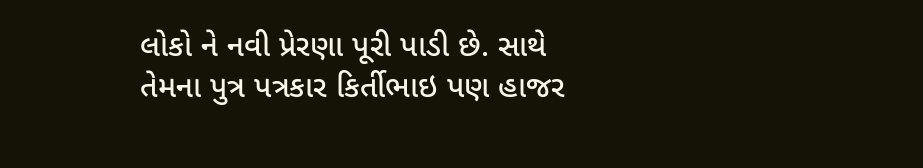લોકો ને નવી પ્રેરણા પૂરી પાડી છે. સાથે તેમના પુત્ર પત્રકાર કિર્તીભાઇ પણ હાજર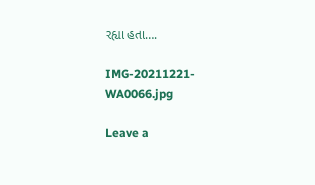રહ્યા હતા….

IMG-20211221-WA0066.jpg

Leave a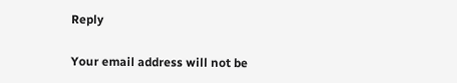Reply

Your email address will not be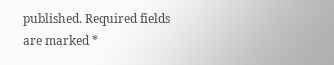published. Required fields are marked *